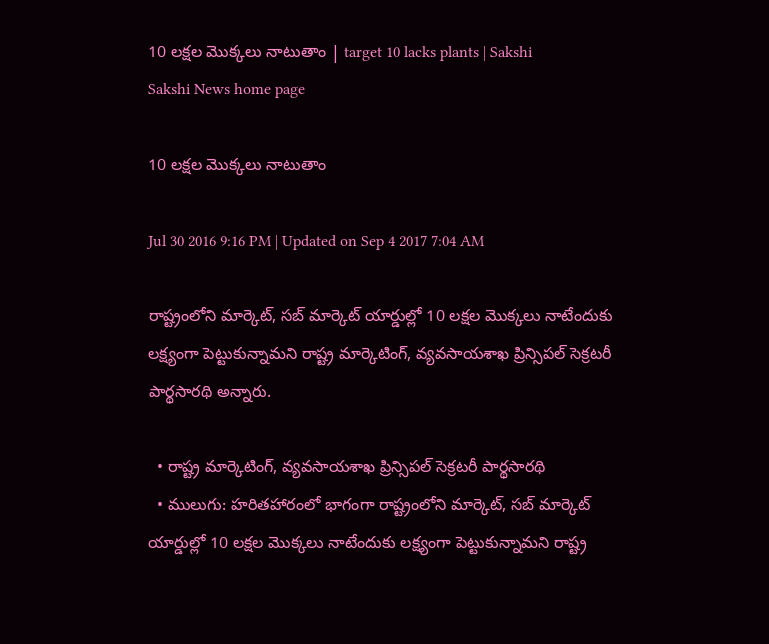10 లక్షల మొక్కలు నాటుతాం | target 10 lacks plants | Sakshi
Sakshi News home page

10 లక్షల మొక్కలు నాటుతాం

Jul 30 2016 9:16 PM | Updated on Sep 4 2017 7:04 AM

రాష్ట్రంలోని మార్కెట్, సబ్‌ మార్కెట్‌ యార్డుల్లో 10 లక్షల మొక్కలు నాటేందుకు లక్ష్యంగా పెట్టుకున్నామని రాష్ట్ర మార్కెటింగ్, వ్యవసాయశాఖ ప్రిన్సిపల్‌ సెక్రటరీ పార్థసారథి అన్నారు.

  • రాష్ట్ర మార్కెటింగ్, వ్యవసాయశాఖ ప్రిన్సిపల్‌ సెక్రటరీ పార్థసారథి
  • ములుగు: హరితహారంలో భాగంగా రాష్ట్రంలోని మార్కెట్, సబ్‌ మార్కెట్‌ యార్డుల్లో 10 లక్షల మొక్కలు నాటేందుకు లక్ష్యంగా పెట్టుకున్నామని రాష్ట్ర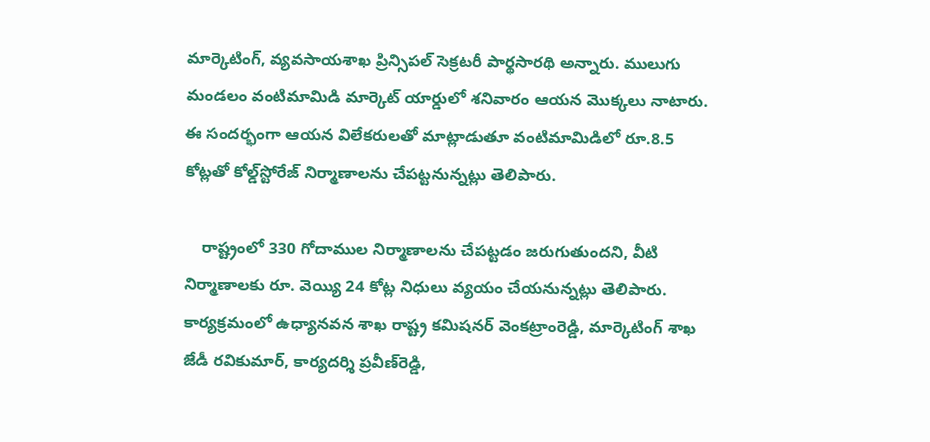మార్కెటింగ్, వ్యవసాయశాఖ ప్రిన్సిపల్‌ సెక్రటరీ పార్థసారథి అన్నారు. ములుగు మండలం వంటిమామిడి మార్కెట్‌ యార్డులో శనివారం ఆయన మొక్కలు నాటారు. ఈ సందర్భంగా ఆయన విలేకరులతో మాట్లాడుతూ వంటిమామిడిలో రూ.8.5 కోట్లతో కోల్డ్‌స్టోరేజ్‌ నిర్మాణాలను చేపట్టనున్నట్లు తెలిపారు.

    రాష్ట్రంలో 330 గోదాముల నిర్మాణాలను చేపట్టడం జరుగుతుందని, వీటి నిర్మాణాలకు రూ. వెయ్యి 24 కోట్ల నిధులు వ్యయం చేయనున్నట్లు తెలిపారు. కార్యక్రమంలో ఉధ్యానవన శాఖ రాష్ట్ర కమిషనర్‌ వెంకట్రాంరెడ్డి, మార్కెటింగ్‌ శాఖ జేడీ రవికుమార్, కార్యదర్శి ప్రవీణ్‌రెడ్డి,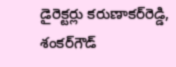డైరెక్టర్లు కరుణాకర్‌రెడ్డి, శంకర్‌గౌడ్‌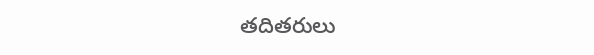తదితరులు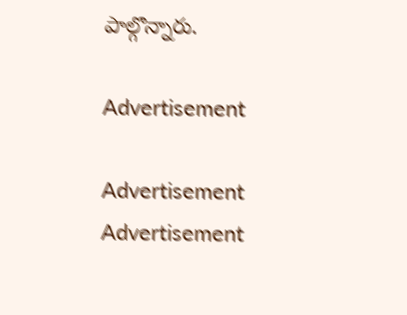పాల్గొన్నారు.

Advertisement

Advertisement
Advertisement